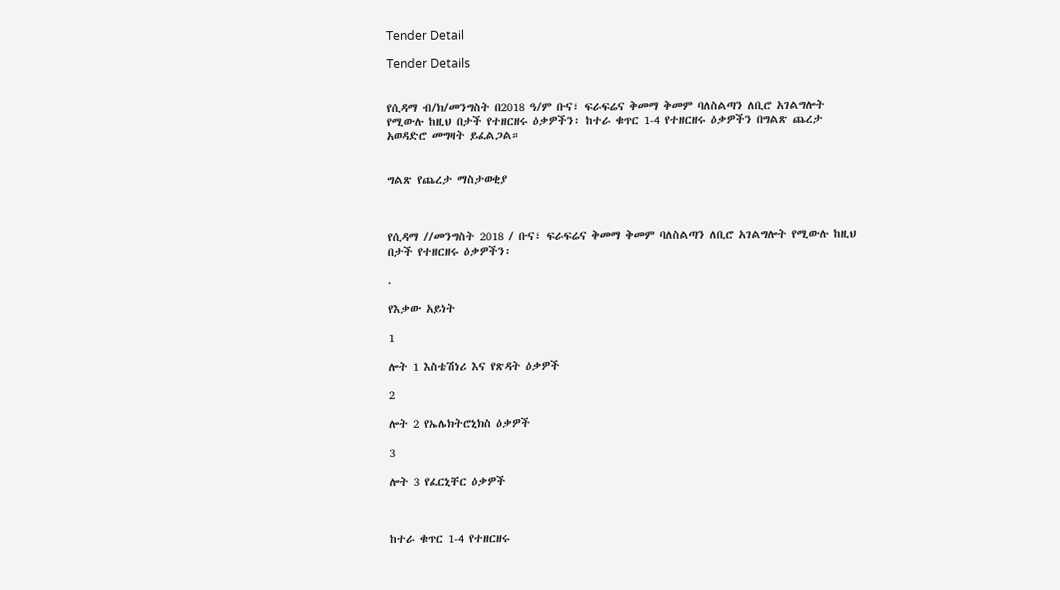Tender Detail

Tender Details


የሲዳማ ብ/ክ/መንግስት በ2018 ዓ/ም ቡና፣ ፍራፍሬና ቅመማ ቅመም ባለስልጣን ለቢሮ አገልግሎት የሚውሉ ከዚህ በታች የተዘርዘሩ ዕቃዎችን፡ ከተራ ቁጥር 1-4 የተዘርዘሩ ዕቃዎችን በግልጽ ጨረታ አወዳድሮ መግዛት ይፈልጋል።


ግልጽ የጨረታ ማስታወቂያ



የሲዳማ //መንግስት 2018 / ቡና፣ ፍራፍሬና ቅመማ ቅመም ባለስልጣን ለቢሮ አገልግሎት የሚውሉ ከዚህ በታች የተዘርዘሩ ዕቃዎችን፡

.

የእቃው አይነት

1

ሎት 1 እስቴሽነሪ እና የጽዳት ዕቃዎች

2

ሎት 2 የኤሌክትሮኒክስ ዕቃዎች

3

ሎት 3 የፈርኒቸር ዕቃዎች



ከተራ ቁጥር 1-4 የተዘርዘሩ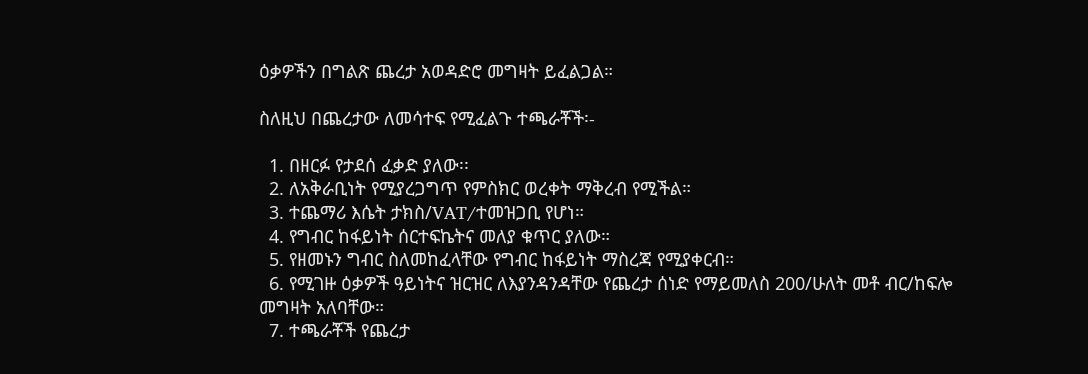ዕቃዎችን በግልጽ ጨረታ አወዳድሮ መግዛት ይፈልጋል።

ስለዚህ በጨረታው ለመሳተፍ የሚፈልጉ ተጫራቾች፡-

  1. በዘርፉ የታደሰ ፈቃድ ያለው፡፡
  2. ለአቅራቢነት የሚያረጋግጥ የምስክር ወረቀት ማቅረብ የሚችል።
  3. ተጨማሪ እሴት ታክስ/VAT/ተመዝጋቢ የሆነ።
  4. የግብር ከፋይነት ሰርተፍኬትና መለያ ቁጥር ያለው።
  5. የዘመኑን ግብር ስለመከፈላቸው የግብር ከፋይነት ማስረጃ የሚያቀርብ።
  6. የሚገዙ ዕቃዎች ዓይነትና ዝርዝር ለእያንዳንዳቸው የጨረታ ሰነድ የማይመለስ 200/ሁለት መቶ ብር/ከፍሎ መግዛት አለባቸው።
  7. ተጫራቾች የጨረታ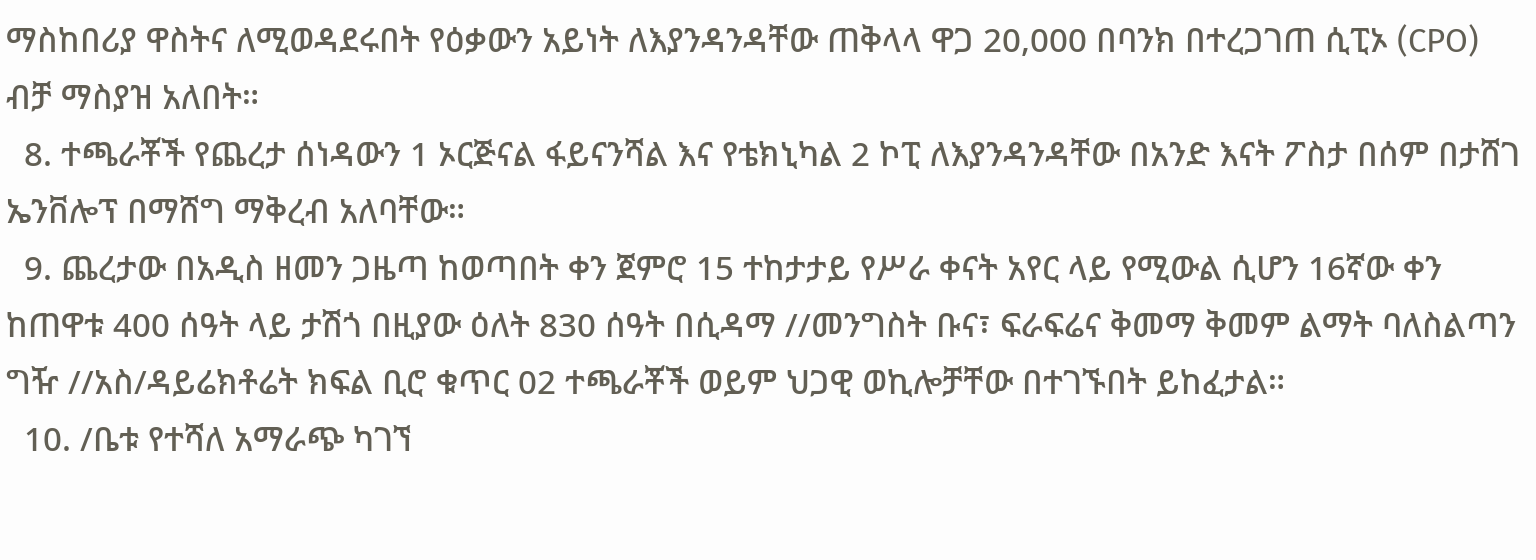ማስከበሪያ ዋስትና ለሚወዳደሩበት የዕቃውን አይነት ለእያንዳንዳቸው ጠቅላላ ዋጋ 20,000 በባንክ በተረጋገጠ ሲፒኦ (CPO) ብቻ ማስያዝ አለበት።
  8. ተጫራቾች የጨረታ ሰነዳውን 1 ኦርጅናል ፋይናንሻል እና የቴክኒካል 2 ኮፒ ለእያንዳንዳቸው በአንድ እናት ፖስታ በሰም በታሸገ ኤንቨሎፕ በማሸግ ማቅረብ አለባቸው።
  9. ጨረታው በአዲስ ዘመን ጋዜጣ ከወጣበት ቀን ጀምሮ 15 ተከታታይ የሥራ ቀናት አየር ላይ የሚውል ሲሆን 16ኛው ቀን ከጠዋቱ 400 ሰዓት ላይ ታሽጎ በዚያው ዕለት 830 ሰዓት በሲዳማ //መንግስት ቡና፣ ፍራፍሬና ቅመማ ቅመም ልማት ባለስልጣን ግዥ //አስ/ዳይሬክቶሬት ክፍል ቢሮ ቁጥር 02 ተጫራቾች ወይም ህጋዊ ወኪሎቻቸው በተገኙበት ይከፈታል።
  10. /ቤቱ የተሻለ አማራጭ ካገኘ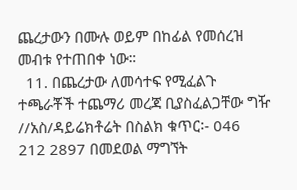ጨረታውን በሙሉ ወይም በከፊል የመሰረዝ መብቱ የተጠበቀ ነው።
  11. በጨረታው ለመሳተፍ የሚፈልጉ ተጫራቾች ተጨማሪ መረጃ ቢያስፈልጋቸው ግዥ //አስ/ዳይሬክቶሬት በስልክ ቁጥር፡- 046 212 2897 በመደወል ማግኘት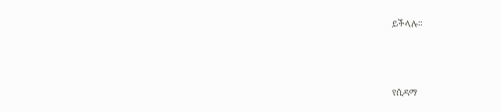ይችላሉ።



የሲዳማ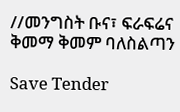//መንግስት ቡና፣ ፍራፍሬና ቅመማ ቅመም ባለስልጣን

Save Tender